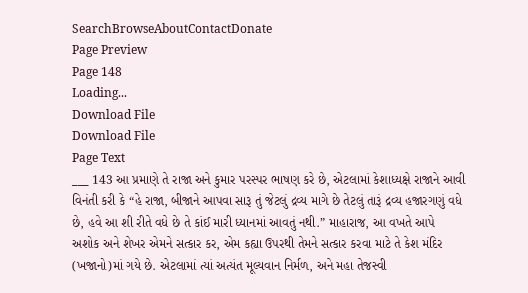SearchBrowseAboutContactDonate
Page Preview
Page 148
Loading...
Download File
Download File
Page Text
___ 143 આ પ્રમાણે તે રાજા અને કુમાર પરસ્પર ભાષણ કરે છે, એટલામાં કેશાધ્યક્ષે રાજાને આવી વિનંતી કરી કે “હે રાજા, બીજાને આપવા સારૂ તું જેટલું દ્રવ્ય માગે છે તેટલું તારૂં દ્રવ્ય હજારગણું વધે છે, હવે આ શી રીતે વધે છે તે કાંઈ મારી ધ્યાનમાં આવતું નથી.” માહારાજ, આ વખતે આપે અશોક અને શેખર એમને સત્કાર કર, એમ કહ્યા ઉપરથી તેમને સત્કાર કરવા માટે તે કેશ મંદિર (ખજાનો)માં ગયે છે. એટલામાં ત્યાં અત્યંત મૂલ્યવાન નિર્મળ, અને મહા તેજસ્વી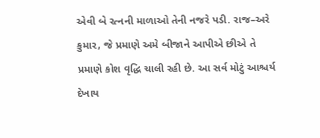એવી બે રત્નની માળાઓ તેની નજરે પડી. રાજ–અરે કુમાર, જે પ્રમાણે અમે બીજાને આપીએ છીએ તે પ્રમાણે કોશ વૃદ્ધિ ચાલી રહી છે. આ સર્વ મોટું આશ્ચર્ય દેખાય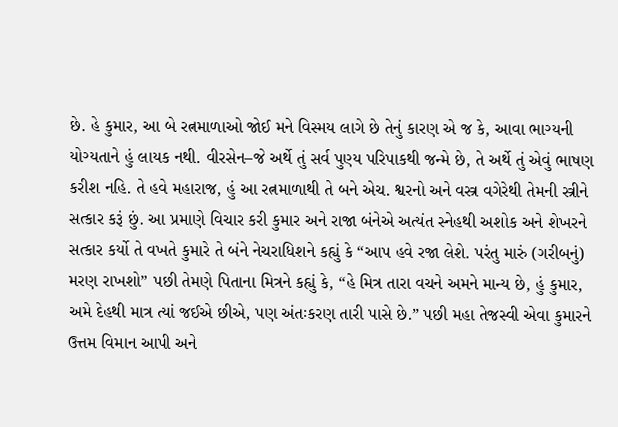છે. હે કુમાર, આ બે રત્નમાળાઓ જોઈ મને વિસ્મય લાગે છે તેનું કારણ એ જ કે, આવા ભાગ્યની યોગ્યતાને હું લાયક નથી. વીરસેન–જે અર્થે તું સર્વ પુણ્ય પરિપાકથી જન્મે છે, તે અર્થે તું એવું ભાષણ કરીશ નહિ. તે હવે મહારાજ, હું આ રત્નમાળાથી તે બને એચ. શ્વરનો અને વસ્ત્ર વગેરેથી તેમની સ્ત્રીને સત્કાર કરૂં છું. આ પ્રમાણે વિચાર કરી કુમાર અને રાજા બંનેએ અત્યંત સ્નેહથી અશોક અને શેખરને સત્કાર કર્યો તે વખતે કુમારે તે બંને નેચરાધિશને કહ્યું કે “આપ હવે રજા લેશે. પરંતુ મારું (ગરીબનું) મરણ રાખશો” પછી તેમણે પિતાના મિત્રને કહ્યું કે, “હે મિત્ર તારા વચને અમને માન્ય છે, હું કુમાર, અમે દેહથી માત્ર ત્યાં જઈએ છીએ, પણ અંતઃકરણ તારી પાસે છે.” પછી મહા તેજસ્વી એવા કુમારને ઉત્તમ વિમાન આપી અને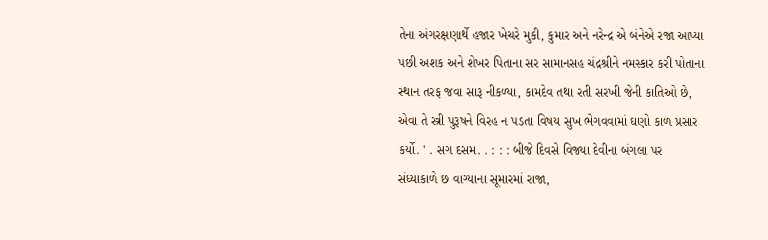તેના અંગરક્ષણાર્થે હજાર ખેચરે મુકી, કુમાર અને નરેન્દ્ર એ બંનેએ રજા આપ્યા પછી અશક અને શેખર પિતાના સર સામાનસહ ચંદ્રશ્રીને નમસ્કાર કરી પોતાના સ્થાન તરફ જવા સારૂ નીકળ્યા, કામદેવ તથા રતી સરખી જેની કાતિઓ છે, એવા તે સ્ત્રી પુરૂષને વિરહ ન પડતા વિષય સુખ ભેગવવામાં ઘણો કાળ પ્રસાર કર્યો. ' . સગ દસમ. . : : : બીજે દિવસે વિજ્યા દેવીના બંગલા પર સંધ્યાકાળે છ વાગ્યાના સૂમારમાં રાજા,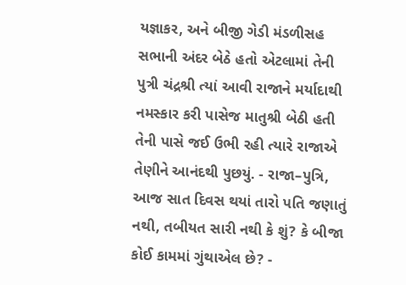યજ્ઞાકર, અને બીજી ગેડી મંડળીસહ સભાની અંદર બેઠે હતો એટલામાં તેની પુત્રી ચંદ્રશ્રી ત્યાં આવી રાજાને મર્યાદાથી નમસ્કાર કરી પાસેજ માતુશ્રી બેઠી હતી તેની પાસે જઈ ઉભી રહી ત્યારે રાજાએ તેણીને આનંદથી પુછયું. - રાજા–પુત્રિ, આજ સાત દિવસ થયાં તારો પતિ જણાતું નથી, તબીયત સારી નથી કે શું? કે બીજા કોઈ કામમાં ગુંથાએલ છે? -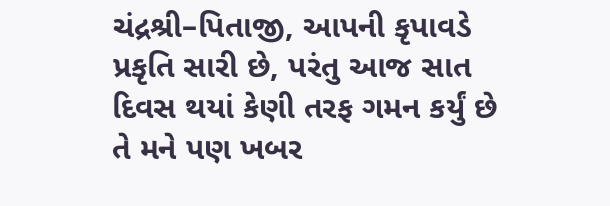ચંદ્રશ્રી–પિતાજી, આપની કૃપાવડે પ્રકૃતિ સારી છે, પરંતુ આજ સાત દિવસ થયાં કેણી તરફ ગમન કર્યું છે તે મને પણ ખબર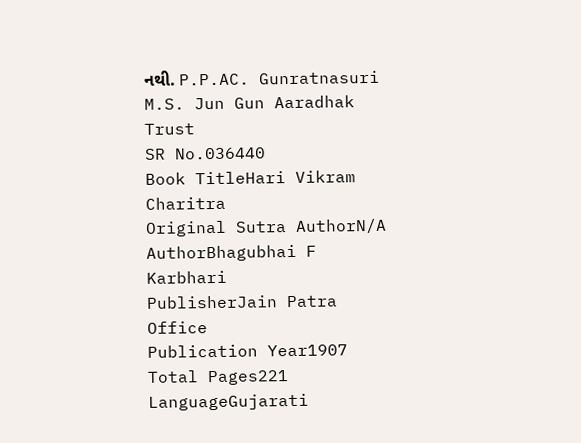નથી. P.P.AC. Gunratnasuri M.S. Jun Gun Aaradhak Trust
SR No.036440
Book TitleHari Vikram Charitra
Original Sutra AuthorN/A
AuthorBhagubhai F Karbhari
PublisherJain Patra Office
Publication Year1907
Total Pages221
LanguageGujarati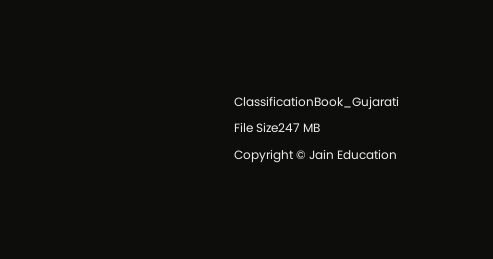ClassificationBook_Gujarati
File Size247 MB
Copyright © Jain Education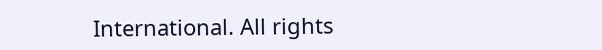International. All rights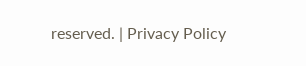reserved. | Privacy Policy